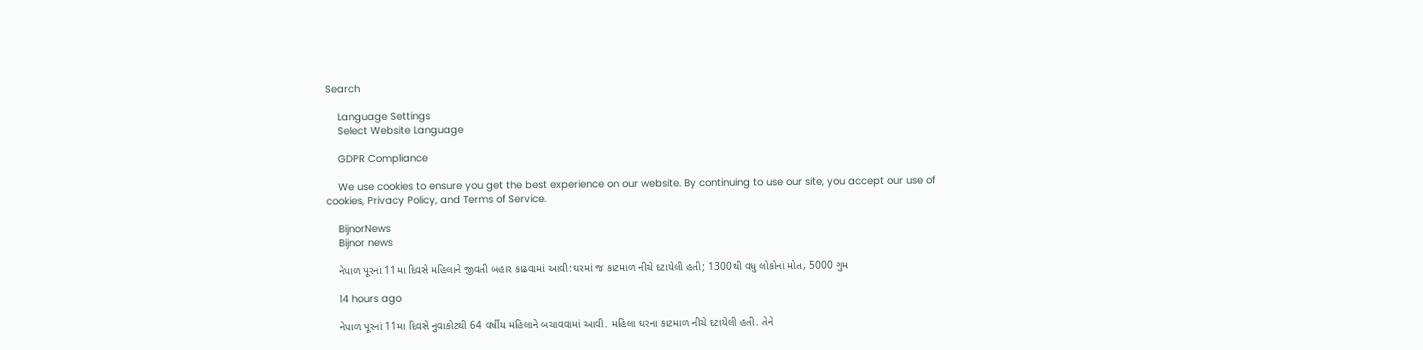Search

    Language Settings
    Select Website Language

    GDPR Compliance

    We use cookies to ensure you get the best experience on our website. By continuing to use our site, you accept our use of cookies, Privacy Policy, and Terms of Service.

    BijnorNews
    Bijnor news

    નેપાળ પૂરનાં 11મા દિવસે મહિલાને જીવતી બહાર કાઢવામાં આવી:ઘરમાં જ કાટમાળ નીચે દટાયેલી હતી; 1300થી વધુ લોકોનાં મોત, 5000 ગુમ

    14 hours ago

    નેપાળ પૂરનાં 11મા દિવસે નુવાકોટથી 64 વર્ષીય મહિલાને બચાવવામાં આવી. મહિલા ઘરના કાટમાળ નીચે દટાયેલી હતી. તેને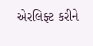એરલિફ્ટ કરીને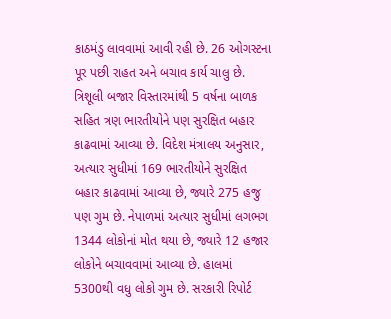કાઠમંડુ લાવવામાં આવી રહી છે. 26 ઓગસ્ટના પૂર પછી રાહત અને બચાવ કાર્ય ચાલુ છે. ત્રિશૂલી બજાર વિસ્તારમાંથી 5 વર્ષના બાળક સહિત ત્રણ ભારતીયોને પણ સુરક્ષિત બહાર કાઢવામાં આવ્યા છે. વિદેશ મંત્રાલય અનુસાર, અત્યાર સુધીમાં 169 ભારતીયોને સુરક્ષિત બહાર કાઢવામાં આવ્યા છે, જ્યારે 275 હજુ પણ ગુમ છે. નેપાળમાં અત્યાર સુધીમાં લગભગ 1344 લોકોનાં મોત થયા છે, જ્યારે 12 હજાર લોકોને બચાવવામાં આવ્યા છે. હાલમાં 5300થી વધુ લોકો ગુમ છે. સરકારી રિપોર્ટ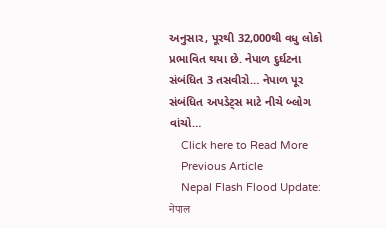અનુસાર, પૂરથી 32,000થી વધુ લોકો પ્રભાવિત થયા છે. નેપાળ દુર્ઘટના સંબંધિત 3 તસવીરો… નેપાળ પૂર સંબંધિત અપડેટ્સ માટે નીચે બ્લોગ વાંચો…
    Click here to Read More
    Previous Article
    Nepal Flash Flood Update: नेपाल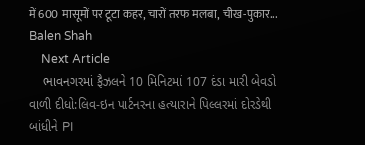में 600 मासूमों पर टूटा कहर, चारों तरफ मलबा, चीख-पुकार... Balen Shah
    Next Article
    ભાવનગરમાં ફૈઝલને 10 મિનિટમાં 107 દંડા મારી બેવડો વાળી દીધો:લિવ-ઇન પાર્ટનરના હત્યારાને પિલ્લરમાં દોરડેથી બાંધીને PI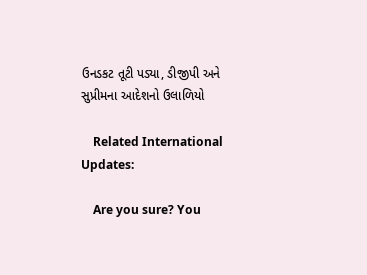ઉનડકટ તૂટી પડ્યા, ડીજીપી અને સુપ્રીમના આદેશનો ઉલાળિયો

    Related International Updates:

    Are you sure? You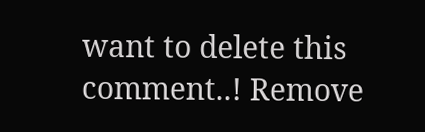want to delete this comment..! Remove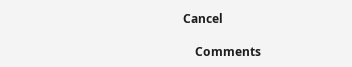Cancel

    Comments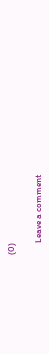(0)

      Leave a comment